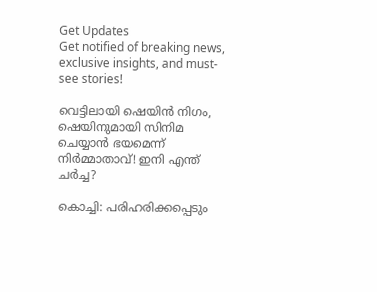Get Updates
Get notified of breaking news, exclusive insights, and must-see stories!

വെട്ടിലായി ഷെയിൻ നിഗം, ഷെയിനുമായി സിനിമ ചെയ്യാൻ ഭയമെന്ന് നിർമ്മാതാവ്! ഇനി എന്ത് ചർച്ച?

കൊച്ചി: പരിഹരിക്കപ്പെടും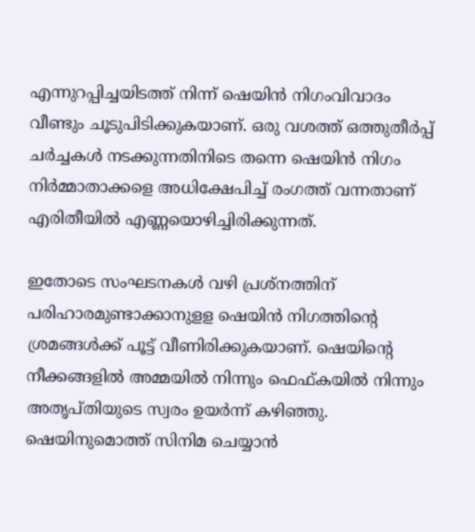എന്നുറപ്പിച്ചയിടത്ത് നിന്ന് ഷെയിന്‍ നിഗംവിവാദം വീണ്ടും ചൂടുപിടിക്കുകയാണ്. ഒരു വശത്ത് ഒത്തുതീർപ്പ് ചർച്ചകൾ നടക്കുന്നതിനിടെ തന്നെ ഷെയിൻ നിഗം നിർമ്മാതാക്കളെ അധിക്ഷേപിച്ച് രംഗത്ത് വന്നതാണ് എരിതീയിൽ എണ്ണയൊഴിച്ചിരിക്കുന്നത്.

ഇതോടെ സംഘടനകൾ വഴി പ്രശ്നത്തിന് പരിഹാരമുണ്ടാക്കാനുളള ഷെയിൻ നിഗത്തിന്റെ ശ്രമങ്ങൾക്ക് പൂട്ട് വീണിരിക്കുകയാണ്. ഷെയിന്റെ നീക്കങ്ങളിൽ അമ്മയിൽ നിന്നും ഫെഫ്കയിൽ നിന്നും അതൃപ്തിയുടെ സ്വരം ഉയർന്ന് കഴിഞ്ഞു. ഷെയിനുമൊത്ത് സിനിമ ചെയ്യാൻ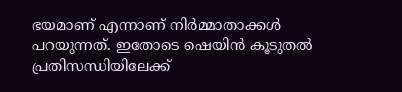ഭയമാണ് എന്നാണ് നിർമ്മാതാക്കൾ പറയുന്നത്. ഇതോടെ ഷെയിൻ കൂടുതൽ പ്രതിസന്ധിയിലേക്ക്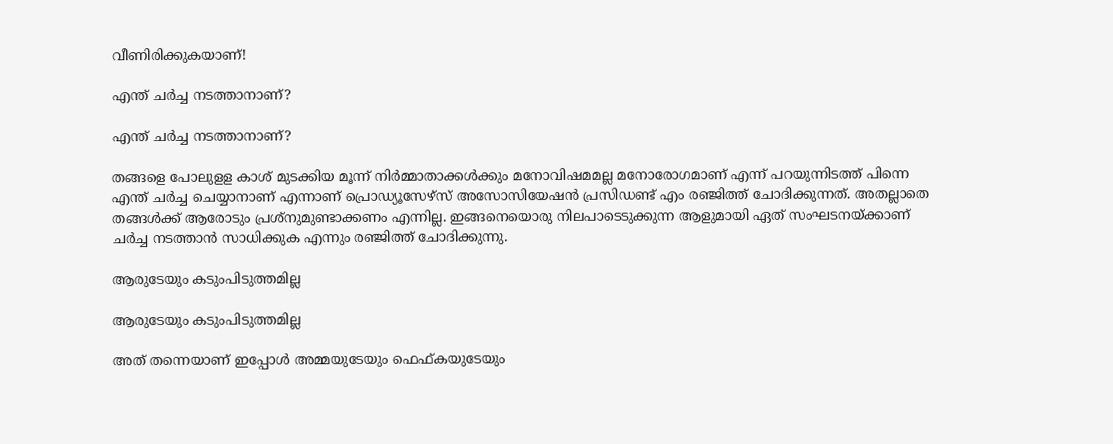വീണിരിക്കുകയാണ്!

എന്ത് ചർച്ച നടത്താനാണ്?

എന്ത് ചർച്ച നടത്താനാണ്?

തങ്ങളെ പോലുളള കാശ് മുടക്കിയ മൂന്ന് നിര്‍മ്മാതാക്കള്‍ക്കും മനോവിഷമമല്ല മനോരോഗമാണ് എന്ന് പറയുന്നിടത്ത് പിന്നെ എന്ത് ചര്‍ച്ച ചെയ്യാനാണ് എന്നാണ് പ്രൊഡ്യൂസേഴ്സ് അസോസിയേഷൻ പ്രസിഡണ്ട് എം രഞ്ജിത്ത് ചോദിക്കുന്നത്. അതല്ലാതെ തങ്ങള്‍ക്ക് ആരോടും പ്രശ്‌നുമുണ്ടാക്കണം എന്നില്ല. ഇങ്ങനെയൊരു നിലപാടെടുക്കുന്ന ആളുമായി ഏത് സംഘടനയ്ക്കാണ് ചര്‍ച്ച നടത്താന്‍ സാധിക്കുക എന്നും രഞ്ജിത്ത് ചോദിക്കുന്നു.

ആരുടേയും കടുംപിടുത്തമില്ല

ആരുടേയും കടുംപിടുത്തമില്ല

അത് തന്നെയാണ് ഇപ്പോള്‍ അമ്മയുടേയും ഫെഫ്കയുടേയും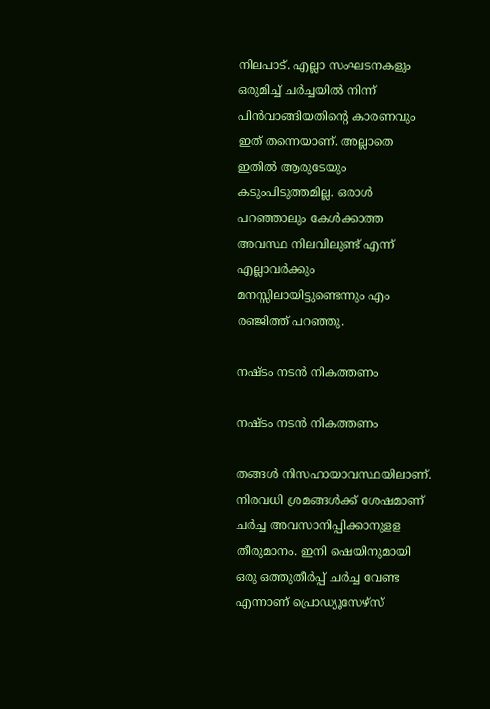നിലപാട്. എല്ലാ സംഘടനകളും ഒരുമിച്ച് ചര്‍ച്ചയില്‍ നിന്ന് പിന്‍വാങ്ങിയതിന്റെ കാരണവും ഇത് തന്നെയാണ്. അല്ലാതെ ഇതില്‍ ആരുടേയും കടുംപിടുത്തമില്ല. ഒരാള്‍ പറഞ്ഞാലും കേള്‍ക്കാത്ത അവസ്ഥ നിലവിലുണ്ട് എന്ന് എല്ലാവര്‍ക്കും മനസ്സിലായിട്ടുണ്ടെന്നും എം രഞ്ജിത്ത് പറഞ്ഞു.

നഷ്ടം നടന്‍ നികത്തണം

നഷ്ടം നടന്‍ നികത്തണം

തങ്ങള്‍ നിസഹായാവസ്ഥയിലാണ്. നിരവധി ശ്രമങ്ങള്‍ക്ക് ശേഷമാണ് ചര്‍ച്ച അവസാനിപ്പിക്കാനുളള തീരുമാനം. ഇനി ഷെയിനുമായി ഒരു ഒത്തുതീര്‍പ്പ് ചര്‍ച്ച വേണ്ട എന്നാണ് പ്രൊഡ്യൂസേഴ്‌സ്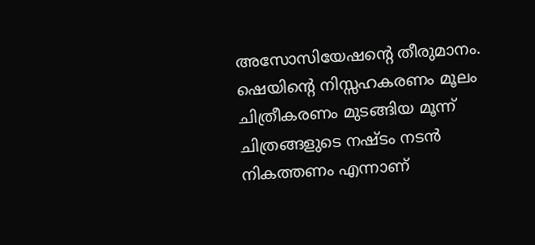അസോസിയേഷന്റെ തീരുമാനം. ഷെയിന്റെ നിസ്സഹകരണം മൂലം ചിത്രീകരണം മുടങ്ങിയ മൂന്ന് ചിത്രങ്ങളുടെ നഷ്ടം നടന്‍ നികത്തണം എന്നാണ്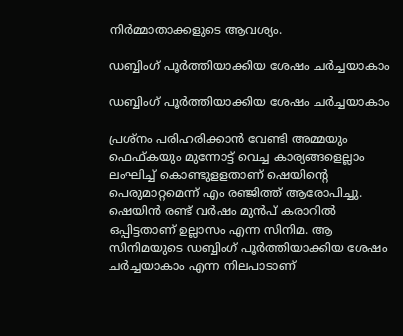നിര്‍മ്മാതാക്കളുടെ ആവശ്യം.

ഡബ്ബിംഗ് പൂര്‍ത്തിയാക്കിയ ശേഷം ചര്‍ച്ചയാകാം

ഡബ്ബിംഗ് പൂര്‍ത്തിയാക്കിയ ശേഷം ചര്‍ച്ചയാകാം

പ്രശ്‌നം പരിഹരിക്കാന്‍ വേണ്ടി അമ്മയും ഫെഫ്കയും മുന്നോട്ട് വെച്ച കാര്യങ്ങളെല്ലാം ലംഘിച്ച് കൊണ്ടുളളതാണ് ഷെയിന്റെ പെരുമാറ്റമെന്ന് എം രഞ്ജിത്ത് ആരോപിച്ചു. ഷെയിന്‍ രണ്ട് വര്‍ഷം മുന്‍പ് കരാറില്‍ ഒപ്പിട്ടതാണ് ഉല്ലാസം എന്ന സിനിമ. ആ സിനിമയുടെ ഡബ്ബിംഗ് പൂര്‍ത്തിയാക്കിയ ശേഷം ചര്‍ച്ചയാകാം എന്ന നിലപാടാണ്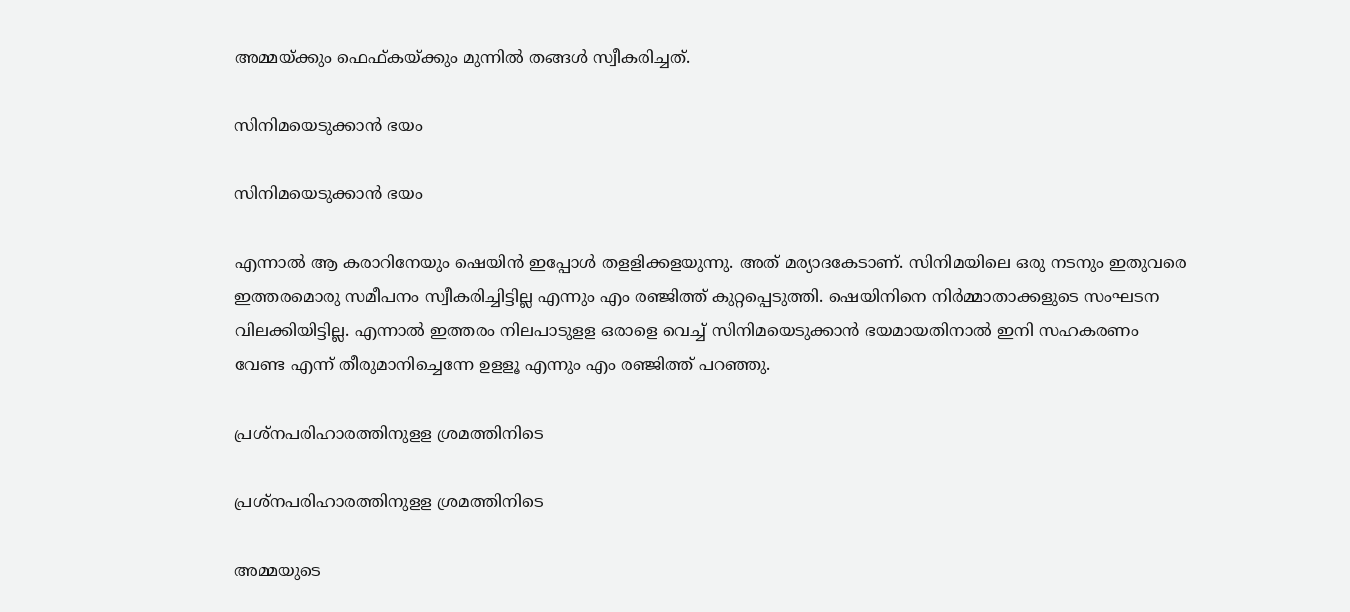അമ്മയ്ക്കും ഫെഫ്കയ്ക്കും മുന്നില്‍ തങ്ങള്‍ സ്വീകരിച്ചത്.

സിനിമയെടുക്കാന്‍ ഭയം

സിനിമയെടുക്കാന്‍ ഭയം

എന്നാല്‍ ആ കരാറിനേയും ഷെയിന്‍ ഇപ്പോള്‍ തളളിക്കളയുന്നു. അത് മര്യാദകേടാണ്. സിനിമയിലെ ഒരു നടനും ഇതുവരെ ഇത്തരമൊരു സമീപനം സ്വീകരിച്ചിട്ടില്ല എന്നും എം രഞ്ജിത്ത് കുറ്റപ്പെടുത്തി. ഷെയിനിനെ നിര്‍മ്മാതാക്കളുടെ സംഘടന വിലക്കിയിട്ടില്ല. എന്നാല്‍ ഇത്തരം നിലപാടുളള ഒരാളെ വെച്ച് സിനിമയെടുക്കാന്‍ ഭയമായതിനാല്‍ ഇനി സഹകരണം വേണ്ട എന്ന് തീരുമാനിച്ചെന്നേ ഉളളൂ എന്നും എം രഞ്ജിത്ത് പറഞ്ഞു.

പ്രശ്‌നപരിഹാരത്തിനുളള ശ്രമത്തിനിടെ

പ്രശ്‌നപരിഹാരത്തിനുളള ശ്രമത്തിനിടെ

അമ്മയുടെ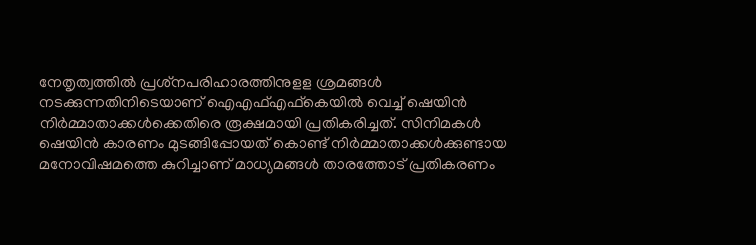നേതൃത്വത്തില്‍ പ്രശ്‌നപരിഹാരത്തിനുളള ശ്രമങ്ങള്‍ നടക്കുന്നതിനിടെയാണ് ഐഎഫ്എഫ്‌കെയില്‍ വെച്ച് ഷെയിന്‍ നിര്‍മ്മാതാക്കള്‍ക്കെതിരെ രൂക്ഷമായി പ്രതികരിച്ചത്. സിനിമകള്‍ ഷെയിന്‍ കാരണം മുടങ്ങിപ്പോയത് കൊണ്ട് നിര്‍മ്മാതാക്കള്‍ക്കുണ്ടായ മനോവിഷമത്തെ കുറിച്ചാണ് മാധ്യമങ്ങള്‍ താരത്തോട് പ്രതികരണം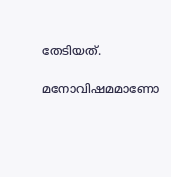തേടിയത്.

മനോവിഷമമാണോ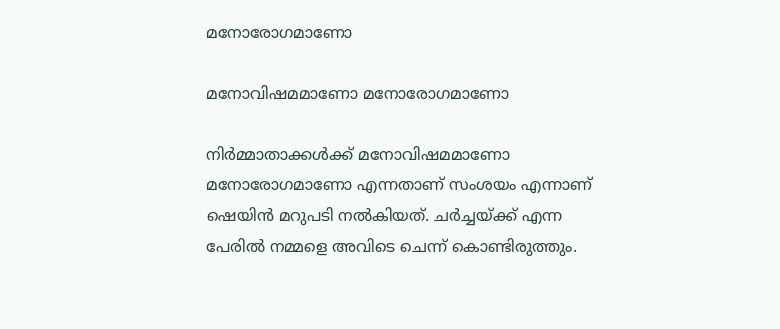മനോരോഗമാണോ

മനോവിഷമമാണോ മനോരോഗമാണോ

നിര്‍മ്മാതാക്കള്‍ക്ക് മനോവിഷമമാണോ മനോരോഗമാണോ എന്നതാണ് സംശയം എന്നാണ് ഷെയിന്‍ മറുപടി നല്‍കിയത്. ചർച്ചയ്ക്ക് എന്ന പേരിൽ നമ്മളെ അവിടെ ചെന്ന് കൊണ്ടിരുത്തും.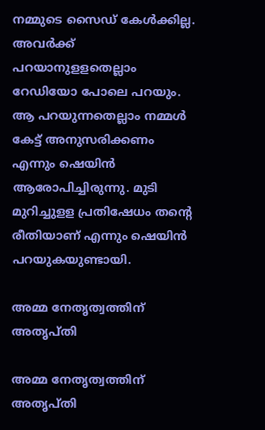നമ്മുടെ സൈഡ് കേള്‍ക്കില്ല. അവര്‍ക്ക് പറയാനുളളതെല്ലാം റേഡിയോ പോലെ പറയും. ആ പറയുന്നതെല്ലാം നമ്മള്‍ കേട്ട് അനുസരിക്കണം എന്നും ഷെയിൻ ആരോപിച്ചിരുന്നു. മുടി മുറിച്ചുളള പ്രതിഷേധം തന്റെ രീതിയാണ് എന്നും ഷെയിൻ പറയുകയുണ്ടായി.

അമ്മ നേതൃത്വത്തിന് അതൃപ്തി

അമ്മ നേതൃത്വത്തിന് അതൃപ്തി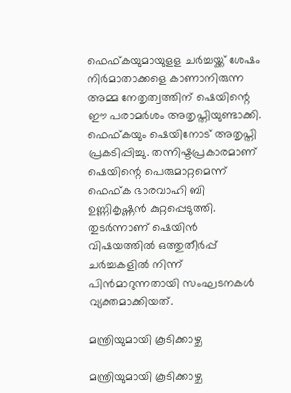ഫെഫ്കയുമായുളള ചർച്ചയ്ക്ക് ശേഷം നിർമാതാക്കളെ കാണാനിരുന്ന അമ്മ നേതൃത്വത്തിന് ഷെയിന്റെ ഈ പരാമർശം അതൃപ്തിയുണ്ടാക്കി. ഫെഫ്കയും ഷെയിനോട് അതൃപ്തി പ്രകടിപ്പിച്ചു. തന്നിഷ്ടപ്രകാരമാണ് ഷെയിന്റെ പെരുമാറ്റമെന്ന് ഫെഫ്ക ഭാരവാഹി ബി ഉണ്ണികൃഷ്ണൻ കുറ്റപ്പെടുത്തി. തുടർന്നാണ് ഷെയിൻ വിഷയത്തിൽ ഒത്തുതീർപ്പ് ചർച്ചകളിൽ നിന്ന് പിൻമാറുന്നതായി സംഘടനകൾ വ്യക്തമാക്കിയത്.

മന്ത്രിയുമായി കൂടിക്കാഴ്ച

മന്ത്രിയുമായി കൂടിക്കാഴ്ച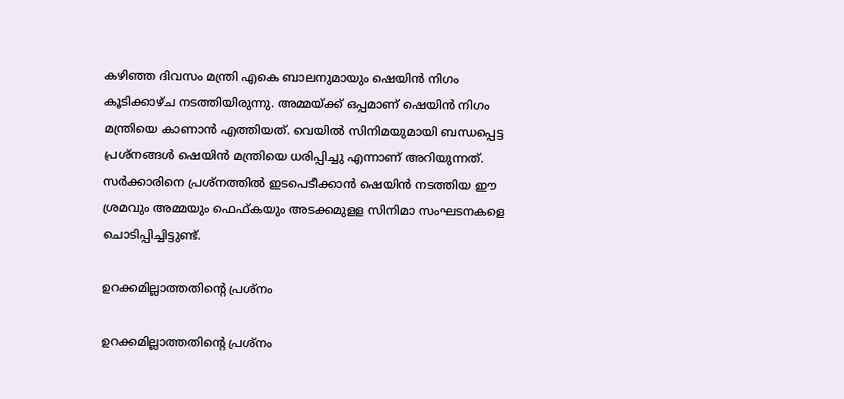കഴിഞ്ഞ ദിവസം മന്ത്രി എകെ ബാലനുമായും ഷെയിൻ നിഗം കൂടിക്കാഴ്ച നടത്തിയിരുന്നു. അമ്മയ്ക്ക് ഒപ്പമാണ് ഷെയിൻ നിഗം മന്ത്രിയെ കാണാൻ എത്തിയത്. വെയിൽ സിനിമയുമായി ബന്ധപ്പെട്ട പ്രശ്നങ്ങൾ ഷെയിൻ മന്ത്രിയെ ധരിപ്പിച്ചു എന്നാണ് അറിയുന്നത്. സർക്കാരിനെ പ്രശ്നത്തിൽ ഇടപെടീക്കാൻ ഷെയിൻ നടത്തിയ ഈ ശ്രമവും അമ്മയും ഫെഫ്കയും അടക്കമുളള സിനിമാ സംഘടനകളെ ചൊടിപ്പിച്ചിട്ടുണ്ട്.

ഉറക്കമില്ലാത്തതിന്റെ പ്രശ്‌നം

ഉറക്കമില്ലാത്തതിന്റെ പ്രശ്‌നം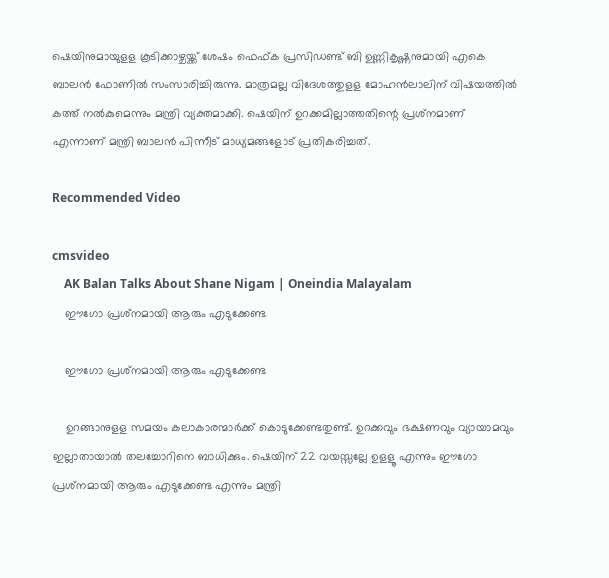ഷെയിനുമായുളള കൂടിക്കാഴ്ചയ്ക്ക് ശേഷം ഫെഫ്ക പ്രസിഡണ്ട് ബി ഉണ്ണികൃഷ്ണനുമായി എകെ ബാലന്‍ ഫോണില്‍ സംസാരിച്ചിരുന്നു. മാത്രമല്ല വിദേശത്തുളള മോഹന്‍ലാലിന് വിഷയത്തില്‍ കത്ത് നല്‍കുമെന്നും മന്ത്രി വ്യക്തമാക്കി. ഷെയിന് ഉറക്കമില്ലാത്തതിന്റെ പ്രശ്‌നമാണ് എന്നാണ് മന്ത്രി ബാലന്‍ പിന്നീട് മാധ്യമങ്ങളോട് പ്രതികരിച്ചത്.

Recommended Video

cmsvideo
    AK Balan Talks About Shane Nigam | Oneindia Malayalam
    ഈഗോ പ്രശ്‌നമായി ആരും എടുക്കേണ്ട

    ഈഗോ പ്രശ്‌നമായി ആരും എടുക്കേണ്ട

    ഉറങ്ങാനുളള സമയം കലാകാരന്മാര്‍ക്ക് കൊടുക്കേണ്ടതുണ്ട്. ഉറക്കവും ഭക്ഷണവും വ്യായാമവും ഇല്ലാതായാല്‍ തലച്ചോറിനെ ബാധിക്കും. ഷെയിന് 22 വയസ്സല്ലേ ഉളളൂ എന്നും ഈഗോ പ്രശ്‌നമായി ആരും എടുക്കേണ്ട എന്നും മന്ത്രി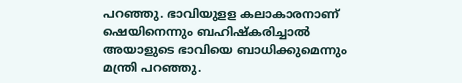പറഞ്ഞു. ഭാവിയുളള കലാകാരനാണ് ഷെയിനെന്നും ബഹിഷ്‌കരിച്ചാല്‍ അയാളുടെ ഭാവിയെ ബാധിക്കുമെന്നും മന്ത്രി പറഞ്ഞു.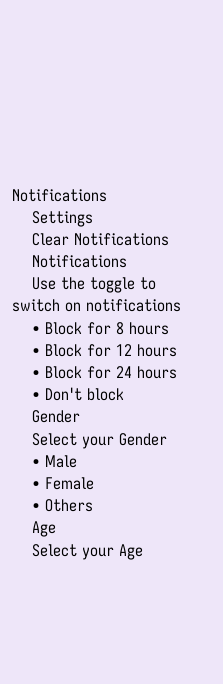Notifications
    Settings
    Clear Notifications
    Notifications
    Use the toggle to switch on notifications
    • Block for 8 hours
    • Block for 12 hours
    • Block for 24 hours
    • Don't block
    Gender
    Select your Gender
    • Male
    • Female
    • Others
    Age
    Select your Age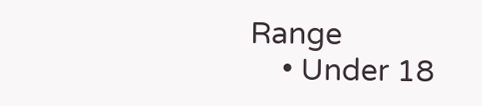Range
    • Under 18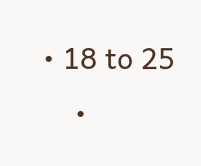• 18 to 25
    •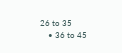26 to 35
    • 36 to 45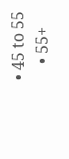• 45 to 55
    • 55+